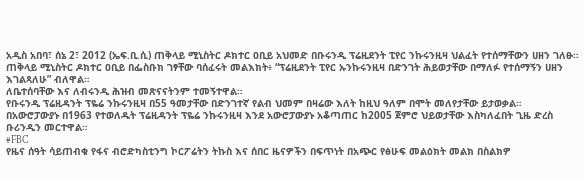አዲስ አበባ፣ ሰኔ 2፣ 2012 (ኤፍ.ቢ.ሲ) ጠቅላይ ሚኒስትር ዶክተር ዐቢይ አህመድ በቡሩንዲ ፕሬዚደንት ፒየር ንኩሩንዚዛ ህልፈት የተሰማቸውን ሀዘን ገለፁ።
ጠቅላይ ሚኒስትር ዶክተር ዐቢይ በፌስቡክ ገፃቸው ባሰፈሩት መልእክት፥ “ፕሬዚደንት ፒየር ኡንኩሩንዚዛ በድንገት ሕይወታቸው በማለፉ የተሰማኝን ሀዘን እገልጻለሁ” ብለዋል።
ለቤተሰባቸው እና ለብሩንዲ ሕዝብ መጽናናትንም ተመኝተዋል።
የቡሩንዲ ፕሬዚዳንት ፕዬሬ ንኩሩንዚዛ በ55 ዓመታቸው በድንገተኛ የልብ ህመም በዛሬው እለት ከዚህ ዓለም በሞት መለየታቸው ይታወቃል።
በአውሮፓውያኑ በ1963 የተወለዱት ፕሬዚዳንት ፕዬሬ ንኩሩንዚዛ እንደ አውሮፓውያኑ አቆጣጠር ከ2005 ጀምሮ ህይወታቸው እስካለፈበት ጊዜ ድረስ ቡሪንዲን መርተዋል።
#FBC
የዜና ሰዓት ሳይጠብቁ የፋና ብሮድካስቲንግ ኮርፖሬትን ትኩስ እና ሰበር ዜናዎችን በፍጥነት በአጭር የፅሁፍ መልዕክት መልክ በስልክዎ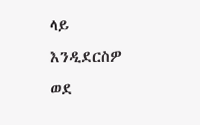ላይ እንዲደርስዎ ወደ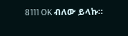8111 OK ብለው ይላኩ።